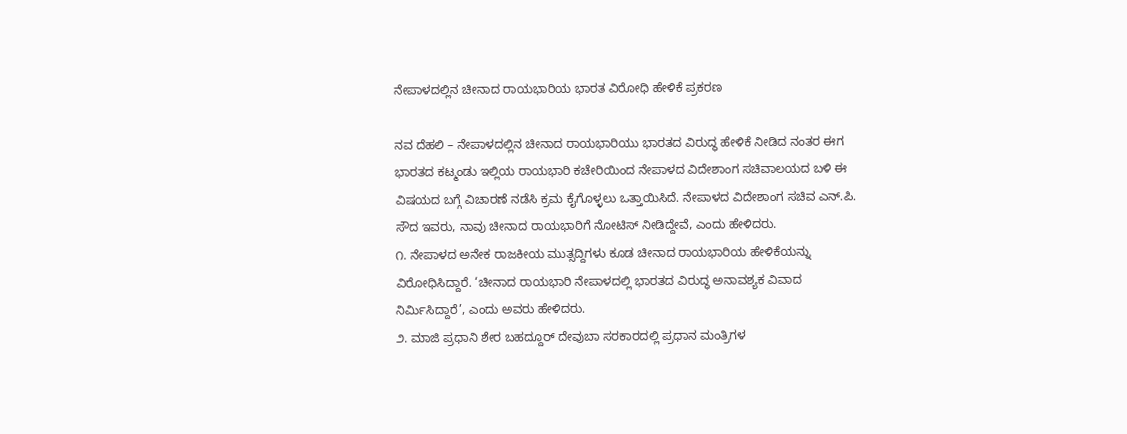ನೇಪಾಳದಲ್ಲಿನ ಚೀನಾದ ರಾಯಭಾರಿಯ ಭಾರತ ವಿರೋಧಿ ಹೇಳಿಕೆ ಪ್ರಕರಣ

ನವ ದೆಹಲಿ – ನೇಪಾಳದಲ್ಲಿನ ಚೀನಾದ ರಾಯಭಾರಿಯು ಭಾರತದ ವಿರುದ್ಧ ಹೇಳಿಕೆ ನೀಡಿದ ನಂತರ ಈಗ ಭಾರತದ ಕಟ್ಮಂಡು ಇಲ್ಲಿಯ ರಾಯಭಾರಿ ಕಚೇರಿಯಿಂದ ನೇಪಾಳದ ವಿದೇಶಾಂಗ ಸಚಿವಾಲಯದ ಬಳಿ ಈ ವಿಷಯದ ಬಗ್ಗೆ ವಿಚಾರಣೆ ನಡೆಸಿ ಕ್ರಮ ಕೈಗೊಳ್ಳಲು ಒತ್ತಾಯಿಸಿದೆ. ನೇಪಾಳದ ವಿದೇಶಾಂಗ ಸಚಿವ ಎನ್.ಪಿ. ಸೌದ ಇವರು, ನಾವು ಚೀನಾದ ರಾಯಭಾರಿಗೆ ನೋಟಿಸ್ ನೀಡಿದ್ದೇವೆ, ಎಂದು ಹೇಳಿದರು.
೧. ನೇಪಾಳದ ಅನೇಕ ರಾಜಕೀಯ ಮುತ್ಸದ್ದಿಗಳು ಕೂಡ ಚೀನಾದ ರಾಯಭಾರಿಯ ಹೇಳಿಕೆಯನ್ನು ವಿರೋಧಿಸಿದ್ದಾರೆ. ‘ಚೀನಾದ ರಾಯಭಾರಿ ನೇಪಾಳದಲ್ಲಿ ಭಾರತದ ವಿರುದ್ಧ ಅನಾವಶ್ಯಕ ವಿವಾದ ನಿರ್ಮಿಸಿದ್ದಾರೆ’, ಎಂದು ಅವರು ಹೇಳಿದರು.
೨. ಮಾಜಿ ಪ್ರಧಾನಿ ಶೇರ ಬಹದ್ದೂರ್ ದೇವುಬಾ ಸರಕಾರದಲ್ಲಿ ಪ್ರಧಾನ ಮಂತ್ರಿಗಳ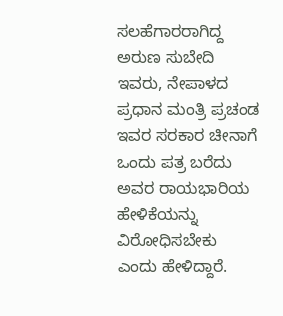ಸಲಹೆಗಾರರಾಗಿದ್ದ ಅರುಣ ಸುಬೇದಿ ಇವರು, ನೇಪಾಳದ ಪ್ರಧಾನ ಮಂತ್ರಿ ಪ್ರಚಂಡ ಇವರ ಸರಕಾರ ಚೀನಾಗೆ ಒಂದು ಪತ್ರ ಬರೆದು ಅವರ ರಾಯಭಾರಿಯ ಹೇಳಿಕೆಯನ್ನು ವಿರೋಧಿಸಬೇಕು ಎಂದು ಹೇಳಿದ್ದಾರೆ.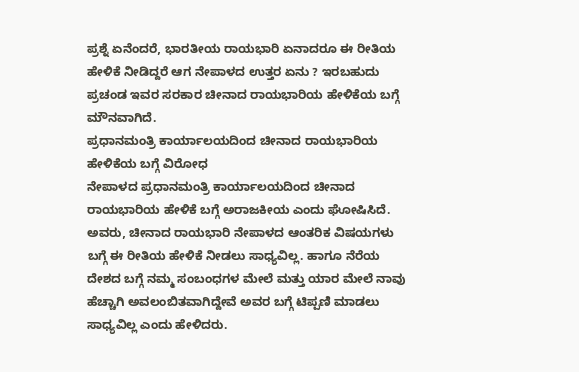ಪ್ರಶ್ನೆ ಏನೆಂದರೆ, ಭಾರತೀಯ ರಾಯಭಾರಿ ಏನಾದರೂ ಈ ರೀತಿಯ ಹೇಳಿಕೆ ನೀಡಿದ್ದರೆ ಆಗ ನೇಪಾಳದ ಉತ್ತರ ಏನು ? ಇರಬಹುದು ಪ್ರಚಂಡ ಇವರ ಸರಕಾರ ಚೀನಾದ ರಾಯಭಾರಿಯ ಹೇಳಿಕೆಯ ಬಗ್ಗೆ ಮೌನವಾಗಿದೆ.
ಪ್ರಧಾನಮಂತ್ರಿ ಕಾರ್ಯಾಲಯದಿಂದ ಚೀನಾದ ರಾಯಭಾರಿಯ ಹೇಳಿಕೆಯ ಬಗ್ಗೆ ವಿರೋಧ
ನೇಪಾಳದ ಪ್ರಧಾನಮಂತ್ರಿ ಕಾರ್ಯಾಲಯದಿಂದ ಚೀನಾದ ರಾಯಭಾರಿಯ ಹೇಳಿಕೆ ಬಗ್ಗೆ ಅರಾಜಕೀಯ ಎಂದು ಘೋಷಿಸಿದೆ. ಅವರು, ಚೀನಾದ ರಾಯಭಾರಿ ನೇಪಾಳದ ಆಂತರಿಕ ವಿಷಯಗಳು ಬಗ್ಗೆ ಈ ರೀತಿಯ ಹೇಳಿಕೆ ನೀಡಲು ಸಾಧ್ಯವಿಲ್ಲ. ಹಾಗೂ ನೆರೆಯ ದೇಶದ ಬಗ್ಗೆ ನಮ್ಮ ಸಂಬಂಧಗಳ ಮೇಲೆ ಮತ್ತು ಯಾರ ಮೇಲೆ ನಾವು ಹೆಚ್ಚಾಗಿ ಅವಲಂಬಿತವಾಗಿದ್ದೇವೆ ಅವರ ಬಗ್ಗೆ ಟಿಪ್ಪಣಿ ಮಾಡಲು ಸಾಧ್ಯವಿಲ್ಲ ಎಂದು ಹೇಳಿದರು.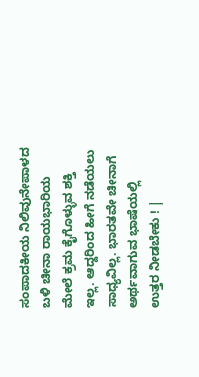ಸಂಪಾದಕೀಯ ನಿಲಿವುನೇಪಾಳದ ಬಳಿ ಚೀನಾ ರಾಯಭಾರಿಯ ಮೇಲೆ ಕ್ರಮ ಕೈಗೊಳ್ಳುವ ಶಕ್ತಿ ಇಲ್ಲ. ಆದ್ದರಿಂದ ಹೀಗೆ ನಡೆಯಲು ಸಾಧ್ಯವಿಲ್ಲ. ಭಾರತವೇ ಚೀನಾಗೆ ಅರ್ಥವಾಗುವ ಭಾಷೆಯಲ್ಲಿ ಉತ್ತರ ನೀಡಬೇಕು ! |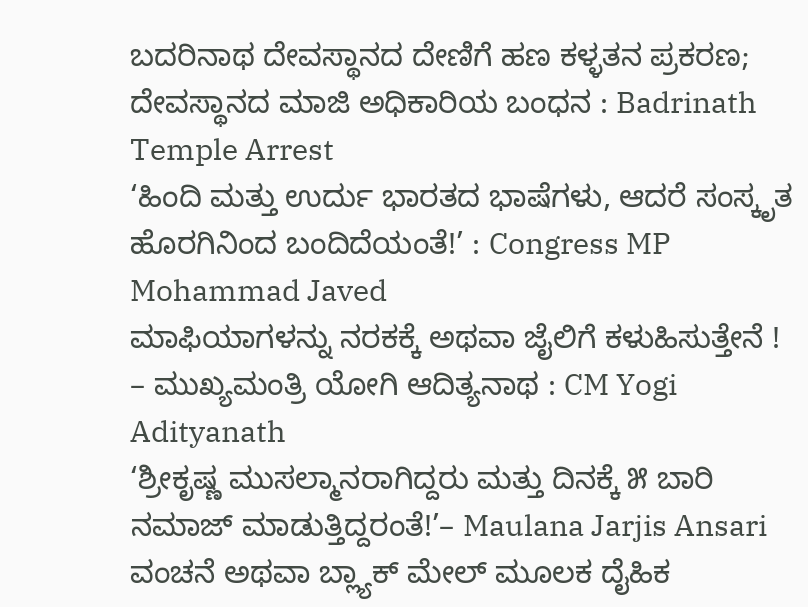ಬದರಿನಾಥ ದೇವಸ್ಥಾನದ ದೇಣಿಗೆ ಹಣ ಕಳ್ಳತನ ಪ್ರಕರಣ; ದೇವಸ್ಥಾನದ ಮಾಜಿ ಅಧಿಕಾರಿಯ ಬಂಧನ : Badrinath Temple Arrest
‘ಹಿಂದಿ ಮತ್ತು ಉರ್ದು ಭಾರತದ ಭಾಷೆಗಳು, ಆದರೆ ಸಂಸ್ಕೃತ ಹೊರಗಿನಿಂದ ಬಂದಿದೆಯಂತೆ!’ : Congress MP Mohammad Javed
ಮಾಫಿಯಾಗಳನ್ನು ನರಕಕ್ಕೆ ಅಥವಾ ಜೈಲಿಗೆ ಕಳುಹಿಸುತ್ತೇನೆ ! – ಮುಖ್ಯಮಂತ್ರಿ ಯೋಗಿ ಆದಿತ್ಯನಾಥ : CM Yogi Adityanath
‘ಶ್ರೀಕೃಷ್ಣ ಮುಸಲ್ಮಾನರಾಗಿದ್ದರು ಮತ್ತು ದಿನಕ್ಕೆ ೫ ಬಾರಿ ನಮಾಜ್ ಮಾಡುತ್ತಿದ್ದರಂತೆ!’– Maulana Jarjis Ansari
ವಂಚನೆ ಅಥವಾ ಬ್ಲ್ಯಾಕ್ ಮೇಲ್ ಮೂಲಕ ದೈಹಿಕ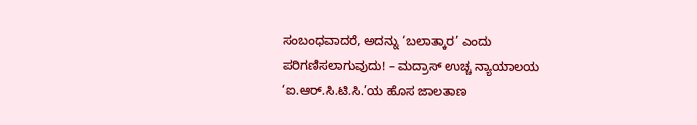ಸಂಬಂಧವಾದರೆ, ಅದನ್ನು ‘ಬಲಾತ್ಕಾರ’ ಎಂದು ಪರಿಗಣಿಸಲಾಗುವುದು! – ಮದ್ರಾಸ್ ಉಚ್ಚ ನ್ಯಾಯಾಲಯ
‘ಐ.ಆರ್.ಸಿ.ಟಿ.ಸಿ.’ಯ ಹೊಸ ಜಾಲತಾಣ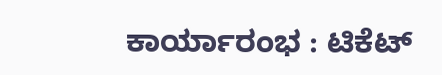ಕಾರ್ಯಾರಂಭ : ಟಿಕೆಟ್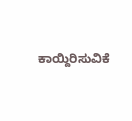ಕಾಯ್ದಿರಿಸುವಿಕೆ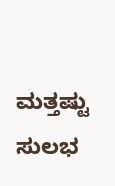ಮತ್ತಷ್ಟು ಸುಲಭ